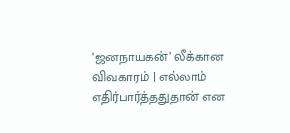‘ஜனநாயகன்’ லீக்கான விவகாரம் | எல்லாம் எதிர்பார்த்ததுதான் என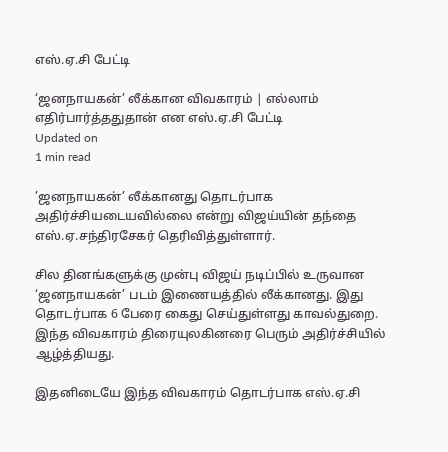எஸ்.ஏ.சி பேட்டி

‘ஜனநாயகன்’ லீக்கான விவகாரம் | எல்லாம் எதிர்பார்த்ததுதான் என எஸ்.ஏ.சி பேட்டி
Updated on
1 min read

’ஜனநாயகன்’ லீக்கானது தொடர்பாக அதிர்ச்சியடையவில்லை என்று விஜய்யின் தந்தை எஸ்.ஏ.சந்திரசேகர் தெரிவித்துள்ளார்.

சில தினங்களுக்கு முன்பு விஜய் நடிப்பில் உருவான ‘ஜனநாயகன்’ படம் இணையத்தில் லீக்கானது. இது தொடர்பாக 6 பேரை கைது செய்துள்ளது காவல்துறை. இந்த விவகாரம் திரையுலகினரை பெரும் அதிர்ச்சியில் ஆழ்த்தியது.

இதனிடையே இந்த விவகாரம் தொடர்பாக எஸ்.ஏ.சி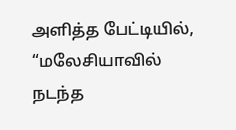அளித்த பேட்டியில், “மலேசியாவில் நடந்த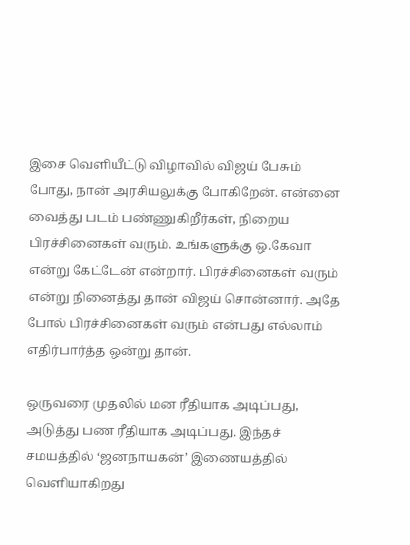இசை வெளியீட்டு விழாவில் விஜய் பேசும் போது, நான் அரசியலுக்கு போகிறேன். என்னை வைத்து படம் பண்ணுகிறீர்கள், நிறைய பிரச்சினைகள் வரும். உங்களுக்கு ஒ.கேவா என்று கேட்டேன் என்றார். பிரச்சினைகள் வரும் என்று நினைத்து தான் விஜய் சொன்னார். அதே போல் பிரச்சினைகள் வரும் என்பது எல்லாம் எதிர்பார்த்த ஒன்று தான்.

ஒருவரை முதலில் மன ரீதியாக அடிப்பது, அடுத்து பண ரீதியாக அடிப்பது. இந்தச் சமயத்தில் ‘ஜனநாயகன்’ இணையத்தில் வெளியாகிறது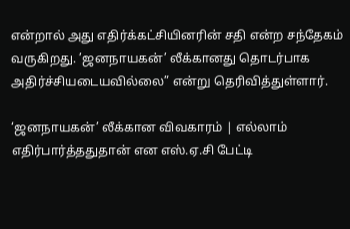என்றால் அது எதிர்க்கட்சியினரின் சதி என்ற சந்தேகம் வருகிறது. ’ஜனநாயகன்’ லீக்கானது தொடர்பாக அதிர்ச்சியடையவில்லை” என்று தெரிவித்துள்ளார்.

‘ஜனநாயகன்’ லீக்கான விவகாரம் | எல்லாம் எதிர்பார்த்ததுதான் என எஸ்.ஏ.சி பேட்டி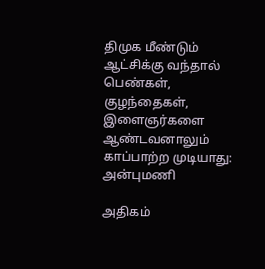திமுக மீண்டும் ஆட்சிக்கு வந்தால் பெண்கள், குழந்தைகள், இளைஞர்களை ஆண்டவனாலும் காப்பாற்ற முடியாது: அன்புமணி

அதிகம்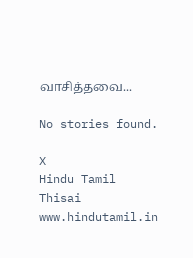வாசித்தவை...

No stories found.

X
Hindu Tamil Thisai
www.hindutamil.in